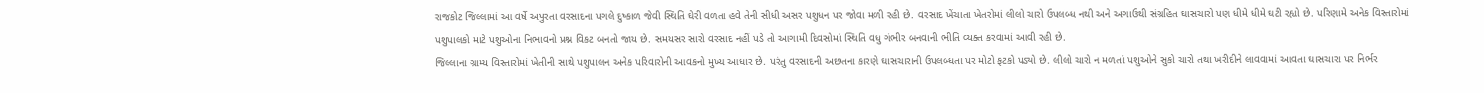રાજકોટ જિલ્લામાં આ વર્ષે અપુરતા વરસાદના પગલે દુષ્કાળ જેવી સ્થિતિ ઘેરી વળતા હવે તેની સીધી અસર પશુધન પર જોવા મળી રહી છે. વરસાદ ખેંચાતા ખેતરોમાં લીલો ચારો ઉપલબ્ધ નથી અને અગાઉથી સંગ્રહિત ઘાસચારો પણ ધીમે ધીમે ઘટી રહ્યો છે. પરિણામે અનેક વિસ્તારોમાં પશુપાલકો માટે પશુઓના નિભાવનો પ્રશ્ન વિકટ બનતો જાય છે. સમયસર સારો વરસાદ નહીં પડે તો આગામી દિવસોમાં સ્થિતિ વધુ ગંભીર બનવાની ભીતિ વ્યક્ત કરવામાં આવી રહી છે.
જિલ્લાના ગ્રામ્ય વિસ્તારોમાં ખેતીની સાથે પશુપાલન અનેક પરિવારોની આવકનો મુખ્ય આધાર છે. પરંતુ વરસાદની અછતના કારણે ઘાસચારાની ઉપલબ્ધતા પર મોટો ફટકો પડ્યો છે. લીલો ચારો ન મળતાં પશુઓને સુકો ચારો તથા ખરીદીને લાવવામાં આવતા ઘાસચારા પર નિર્ભર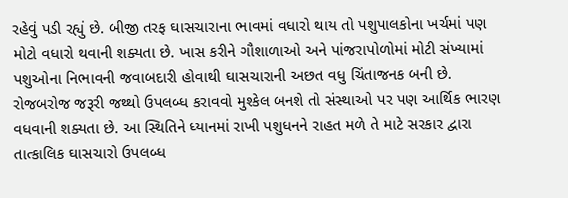રહેવું પડી રહ્યું છે. બીજી તરફ ઘાસચારાના ભાવમાં વધારો થાય તો પશુપાલકોના ખર્ચમાં પણ મોટો વધારો થવાની શક્યતા છે. ખાસ કરીને ગૌશાળાઓ અને પાંજરાપોળોમાં મોટી સંખ્યામાં પશુઓના નિભાવની જવાબદારી હોવાથી ઘાસચારાની અછત વધુ ચિંતાજનક બની છે. રોજબરોજ જરૂરી જથ્થો ઉપલબ્ધ કરાવવો મુશ્કેલ બનશે તો સંસ્થાઓ પર પણ આર્થિક ભારણ વધવાની શક્યતા છે. આ સ્થિતિને ધ્યાનમાં રાખી પશુધનને રાહત મળે તે માટે સરકાર દ્વારા તાત્કાલિક ઘાસચારો ઉપલબ્ધ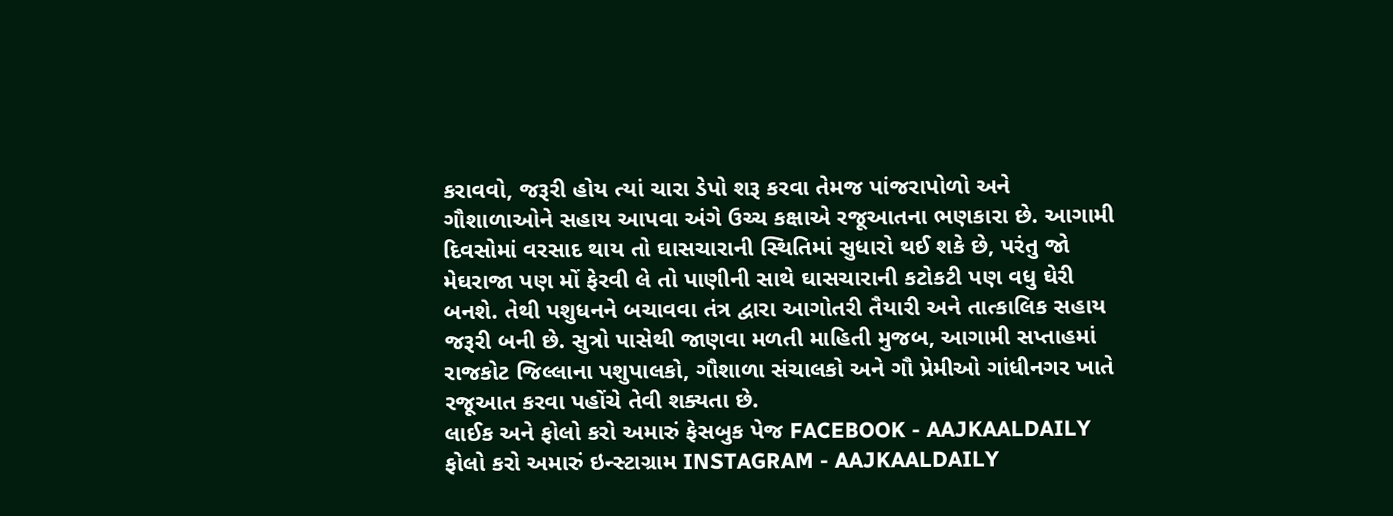કરાવવો, જરૂરી હોય ત્યાં ચારા ડેપો શરૂ કરવા તેમજ પાંજરાપોળો અને ગૌશાળાઓને સહાય આપવા અંગે ઉચ્ચ કક્ષાએ રજૂઆતના ભણકારા છે. આગામી દિવસોમાં વરસાદ થાય તો ઘાસચારાની સ્થિતિમાં સુધારો થઈ શકે છે, પરંતુ જો મેઘરાજા પણ મોં ફેરવી લે તો પાણીની સાથે ઘાસચારાની કટોકટી પણ વધુ ઘેરી બનશે. તેથી પશુધનને બચાવવા તંત્ર દ્વારા આગોતરી તૈયારી અને તાત્કાલિક સહાય જરૂરી બની છે. સુત્રો પાસેથી જાણવા મળતી માહિતી મુજબ, આગામી સપ્તાહમાં રાજકોટ જિલ્લાના પશુપાલકો, ગૌશાળા સંચાલકો અને ગૌ પ્રેમીઓ ગાંધીનગર ખાતે રજૂઆત કરવા પહોંચે તેવી શક્યતા છે.
લાઈક અને ફોલો કરો અમારું ફેસબુક પેજ FACEBOOK - AAJKAALDAILY
ફોલો કરો અમારું ઇન્સ્ટાગ્રામ INSTAGRAM - AAJKAALDAILY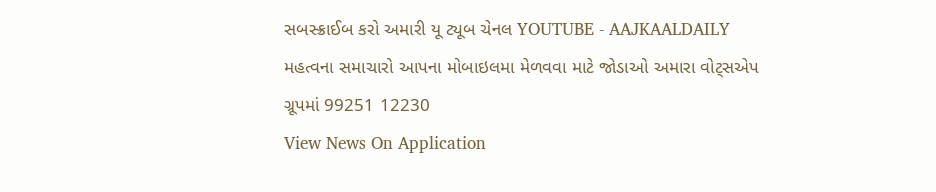સબસ્ક્રાઈબ કરો અમારી યૂ ટ્યૂબ ચેનલ YOUTUBE - AAJKAALDAILY
મહત્વના સમાચારો આપના મોબાઇલમા મેળવવા માટે જોડાઓ અમારા વોટ્સએપ ગ્રૂપમાં 99251 12230
View News On Application